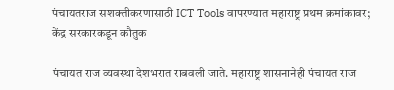पंचायतराज सशक्तीकरणासाठी ICT Tools वापरण्यात महाराष्ट्र प्रथम क्रमांकावर; केंद्र सरकारकडून कौतुक

पंचायत राज व्यवस्था देशभरात राबवली जाते. महाराष्ट्र शासनानेही पंचायत राज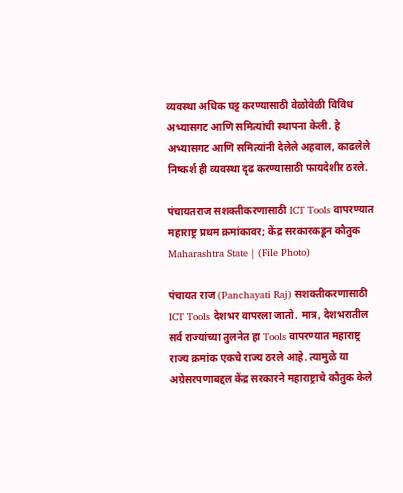व्यवस्था अधिक घट्ट करण्यासाठी वेळोवेळी विविध अभ्यासगट आणि समित्यांची स्थापना केली. हे अभ्यासगट आणि समित्यांनी देलेले अहवाल, काढलेले निष्कर्श ही व्यवस्था दृढ करण्यासाठी फायदेशीर ठरले.

पंचायतराज सशक्तीकरणासाठी ICT Tools वापरण्यात महाराष्ट्र प्रथम क्रमांकावर; केंद्र सरकारकडून कौतुक
Maharashtra State | (File Photo)

पंचायत राज (Panchayati Raj) सशक्तीकरणासाठी ICT Tools देशभर वापरला जातो. मात्र, देशभरातील सर्व राज्यांच्या तुलनेत हा Tools वापरण्यात महाराष्ट्र राज्य क्रमांक एकचे राज्य ठरले आहे. त्यामुळे या अग्रेसरपणाबद्दल केंद्र सरकारने महाराष्ट्राचे कौतुक केले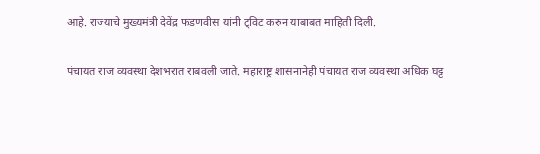आहे. राज्याचे मुख्यमंत्री देवेंद्र फडणवीस यांनी ट्विट करुन याबाबत माहिती दिली.

पंचायत राज व्यवस्था देशभरात राबवली जाते. महाराष्ट्र शासनानेही पंचायत राज व्यवस्था अधिक घट्ट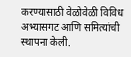करण्यासाठी वेळोवेळी विविध अभ्यासगट आणि समित्यांची स्थापना केली.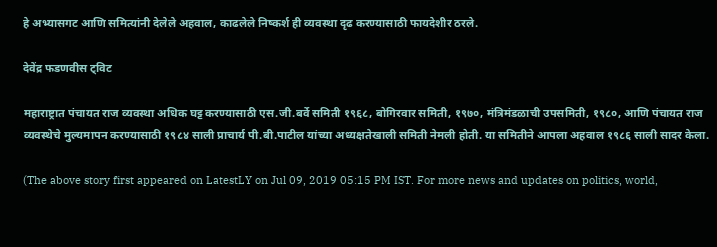हे अभ्यासगट आणि समित्यांनी देलेले अहवाल, काढलेले निष्कर्श ही व्यवस्था दृढ करण्यासाठी फायदेशीर ठरले.

देवेंद्र फडणवीस ट्विट

महाराष्ट्रात पंचायत राज व्यवस्था अधिक घट्ट करण्यासाठी एस.जी.बर्वे समिती १९६८, बोगिरवार समिती, १९७०, मंत्रिमंडळाची उपसमिती, १९८०, आणि पंचायत राज व्यवस्थेचे मुल्यमापन करण्यासाठी १९८४ साली प्राचार्य पी.बी.पाटील यांच्या अध्यक्षतेखाली समिती नेमली होती. या समितीने आपला अहवाल १९८६ साली सादर केला.

(The above story first appeared on LatestLY on Jul 09, 2019 05:15 PM IST. For more news and updates on politics, world,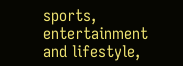sports, entertainment and lifestyle,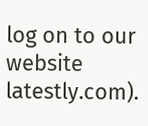log on to our website latestly.com).